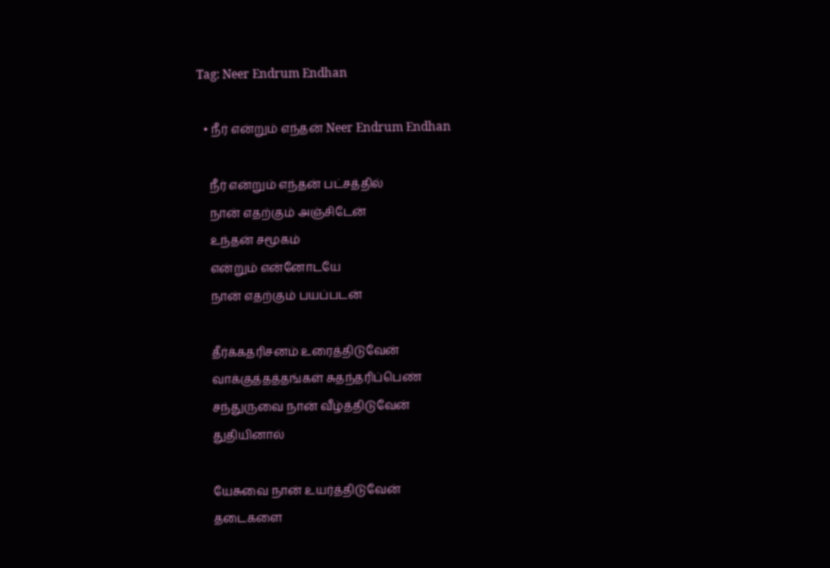Tag: Neer Endrum Endhan

  • நீர் என்றும் எந்தன் Neer Endrum Endhan

    நீர் என்றும் எந்தன் பட்சத்தில்
    நான் எதற்கும் அஞ்சிடேன்
    உந்தன் சமூகம்
    என்றும் என்னோடயே
    நான் எதற்கும் பயப்படன்

    தீர்க்கதரிசனம் உரைத்திடுவேன்
    வாக்குத்தத்தங்கள் சுதந்தரிப்பெண்
    சந்துருவை நான் வீழ்த்திடுவேன்
    துதியினால்

    யேசுவை நான் உயர்த்திடுவேன்
    தடைகளை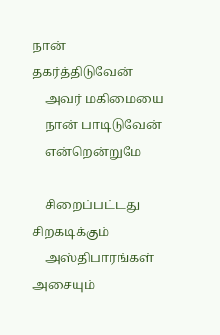நான் தகர்த்திடுவேன்
    அவர் மகிமையை
    நான் பாடிடுவேன்
    என்றென்றுமே

    சிறைப்பட்டது சிறகடிக்கும்
    அஸ்திபாரங்கள் அசையும்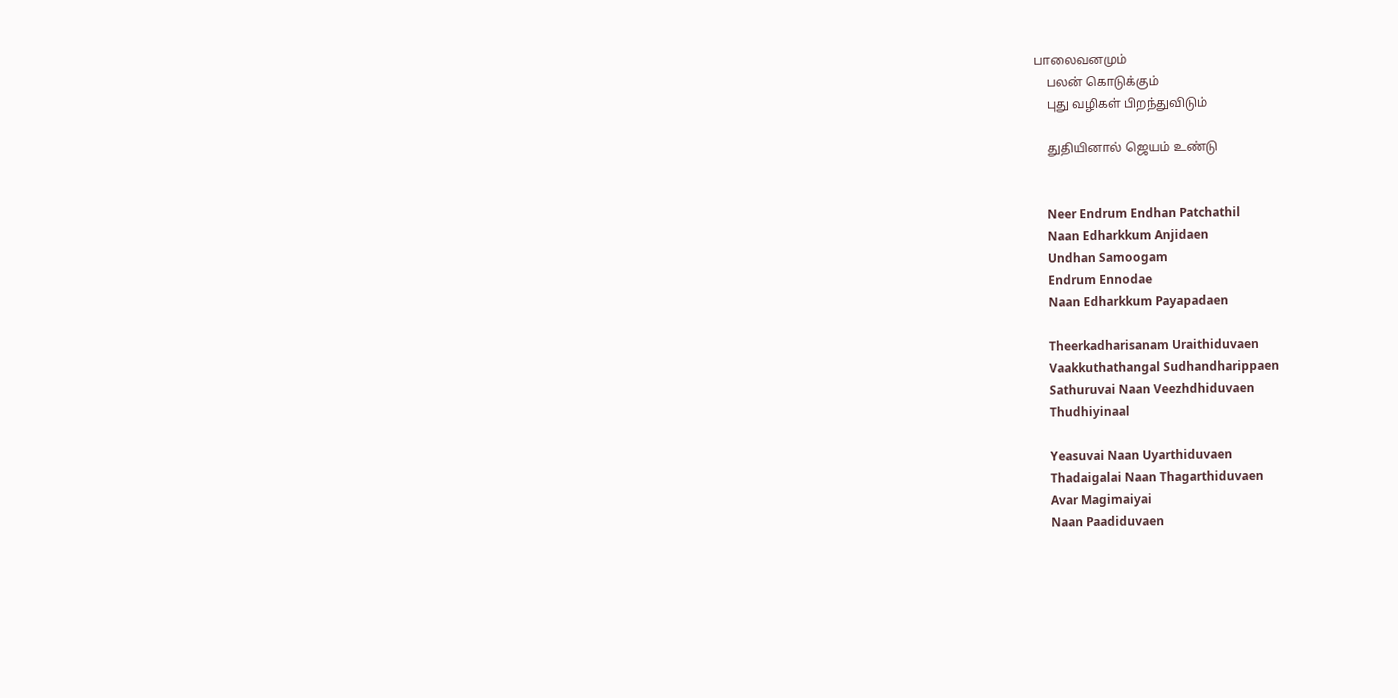பாலைவனமும்
    பலன் கொடுக்கும்
    புது வழிகள் பிறந்துவிடும்

    துதியினால் ஜெயம் உண்டு


    Neer Endrum Endhan Patchathil
    Naan Edharkkum Anjidaen
    Undhan Samoogam
    Endrum Ennodae
    Naan Edharkkum Payapadaen

    Theerkadharisanam Uraithiduvaen
    Vaakkuthathangal Sudhandharippaen
    Sathuruvai Naan Veezhdhiduvaen
    Thudhiyinaal

    Yeasuvai Naan Uyarthiduvaen
    Thadaigalai Naan Thagarthiduvaen
    Avar Magimaiyai
    Naan Paadiduvaen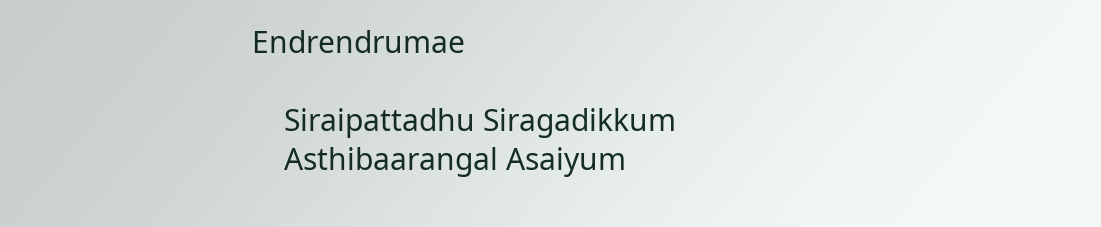Endrendrumae

    Siraipattadhu Siragadikkum
    Asthibaarangal Asaiyum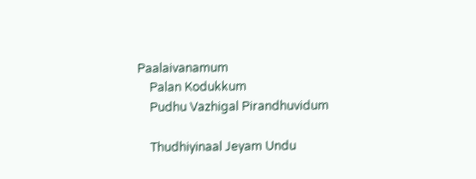Paalaivanamum
    Palan Kodukkum
    Pudhu Vazhigal Pirandhuvidum

    Thudhiyinaal Jeyam Undu